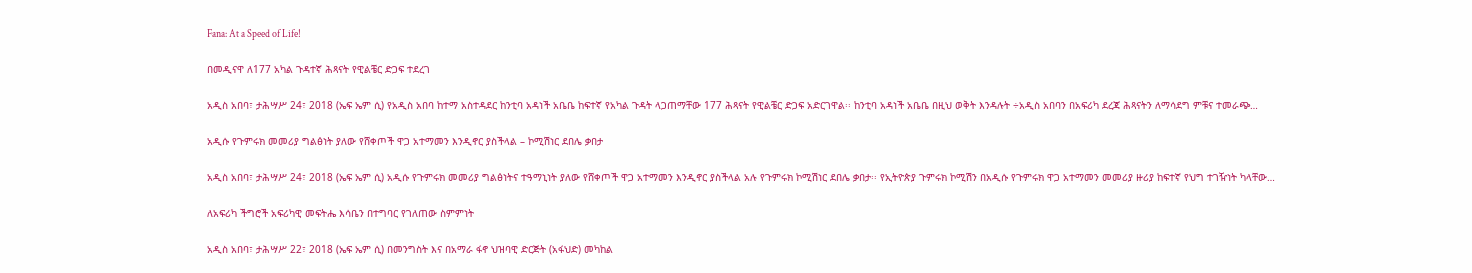Fana: At a Speed of Life!

በመዲናዋ ለ177 አካል ጉዳተኛ ሕጻናት የዊልቼር ድጋፍ ተደረገ

አዲስ አበባ፣ ታሕሣሥ 24፣ 2018 (ኤፍ ኤም ሲ) የአዲስ አበባ ከተማ አስተዳደር ከንቲባ አዳነች አቤቤ ከፍተኛ የአካል ጉዳት ላጋጠማቸው 177 ሕጻናት የዊልቼር ድጋፍ አድርገዋል፡፡ ከንቲባ አዳነች አቤቤ በዚህ ወቅት እንዳሉት ÷አዲስ አበባን በአፍሪካ ደረጃ ሕጻናትን ለማሳደግ ምቹና ተመራጭ…

አዲሱ የጉምሩክ መመሪያ ግልፅነት ያለው የሸቀጦች ዋጋ አተማመን እንዲኖር ያስችላል – ኮሚሽነር ደበሌ ቃበታ

አዲስ አበባ፣ ታሕሣሥ 24፣ 2018 (ኤፍ ኤም ሲ) አዲሱ የጉምሩክ መመሪያ ግልፅነትና ተዓማኒነት ያለው የሸቀጦች ዋጋ አተማመን እንዲኖር ያስችላል አሉ የጉምሩክ ኮሚሽነር ደበሌ ቃበታ፡፡ የኢትዮጵያ ጉምሩክ ኮሚሽን በአዲሱ የጉምሩክ ዋጋ አተማመን መመሪያ ዙሪያ ከፍተኛ የህግ ተገዥነት ካላቸው…

ለአፍሪካ ችግሮች አፍሪካዊ መፍትሔ እሳቤን በተግባር የገለጠው ስምምነት

አዲስ አበባ፣ ታሕሣሥ 22፣ 2018 (ኤፍ ኤም ሲ) በመንግስት እና በአማራ ፋኖ ህዝባዊ ድርጅት (አፋህድ) መካከል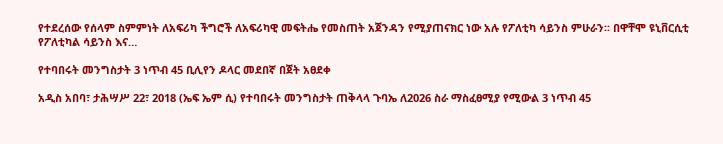የተደረሰው የሰላም ስምምነት ለአፍሪካ ችግሮች ለአፍሪካዊ መፍትሔ የመስጠት አጀንዳን የሚያጠናክር ነው አሉ የፖለቲካ ሳይንስ ምሁራን፡፡ በዋቸሞ ዩኒቨርሲቲ የፖለቲካል ሳይንስ እና…

የተባበሩት መንግስታት 3 ነጥብ 45 ቢሊየን ዶላር መደበኛ በጀት አፀደቀ

አዲስ አበባ፣ ታሕሣሥ 22፣ 2018 (ኤፍ ኤም ሲ) የተባበሩት መንግስታት ጠቅላላ ጉባኤ ለ2026 ስራ ማስፈፀሚያ የሚውል 3 ነጥብ 45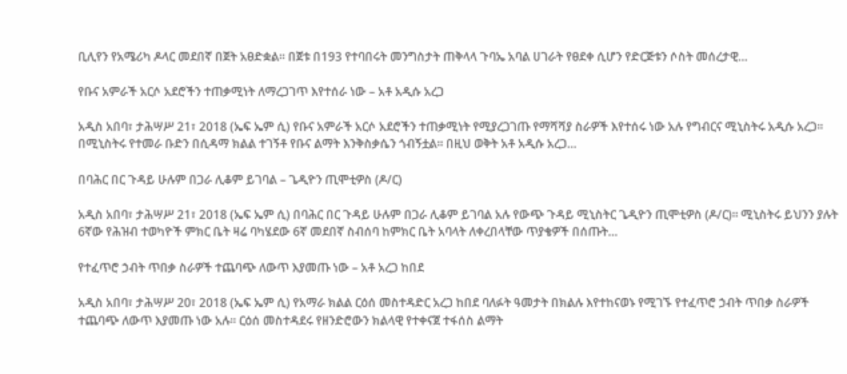ቢሊየን የአሜሪካ ዶላር መደበኛ በጀት አፀድቋል፡፡ በጀቱ በ193 የተባበሩት መንግስታት ጠቅላላ ጉባኤ አባል ሀገራት የፀደቀ ሲሆን የድርጅቱን ሶስት መሰረታዊ…

የቡና አምራች አርሶ አደሮችን ተጠቃሚነት ለማረጋገጥ እየተሰራ ነው – አቶ አዲሱ አረጋ

አዲስ አበባ፣ ታሕሣሥ 21፣ 2018 (ኤፍ ኤም ሲ) የቡና አምራች አርሶ አደሮችን ተጠቃሚነት የሚያረጋገጡ የማሻሻያ ስራዎች እየተሰሩ ነው አሉ የግብርና ሚኒስትሩ አዲሱ አረጋ፡፡ በሚኒስትሩ የተመራ ቡድን በሲዳማ ክልል ተገኝቶ የቡና ልማት እንቅስቃሴን ጎብኝቷል። በዚህ ወቅት አቶ አዲሱ አረጋ…

በባሕር በር ጉዳይ ሁሉም በጋራ ሊቆም ይገባል – ጌዲዮን ጢሞቲዎስ (ዶ/ር)

አዲስ አበባ፣ ታሕሣሥ 21፣ 2018 (ኤፍ ኤም ሲ) በባሕር በር ጉዳይ ሁሉም በጋራ ሊቆም ይገባል አሉ የውጭ ጉዳይ ሚኒስትር ጌዲዮን ጢሞቲዎስ (ዶ/ር)። ሚኒስትሩ ይህንን ያሉት 6ኛው የሕዝብ ተወካዮች ምክር ቤት ዛሬ ባካሄደው 6ኛ መደበኛ ስብሰባ ከምክር ቤት አባላት ለቀረበላቸው ጥያቄዎች በሰጡት…

የተፈጥሮ ኃብት ጥበቃ ስራዎች ተጨባጭ ለውጥ እያመጡ ነው – አቶ አረጋ ከበደ

አዲስ አበባ፣ ታሕሣሥ 20፣ 2018 (ኤፍ ኤም ሲ) የአማራ ክልል ርዕሰ መስተዳድር አረጋ ከበደ ባለፉት ዓመታት በክልሉ እየተከናወኑ የሚገኙ የተፈጥሮ ኃብት ጥበቃ ስራዎች ተጨባጭ ለውጥ እያመጡ ነው አሉ፡፡ ርዕሰ መስተዳደሩ የዘንድሮውን ክልላዊ የተቀናጀ ተፋሰስ ልማት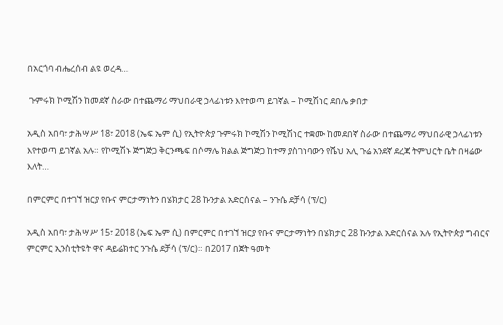በአርጎባ ብሔረሰብ ልዩ ወረዳ…

 ጉምሩክ ኮሚሽን ከመደኛ ስራው በተጨማሪ ማህበራዊ ኃላፊነቱን እየተወጣ ይገኛል – ኮሚሽነር ደበሌ ቃበታ

አዲስ አበባ፣ ታሕሣሥ 18፣ 2018 (ኤፍ ኤም ሲ) የኢትዮጵያ ጉምሩክ ኮሚሽን ኮሚሽነር ተቋሙ ከመደበኛ ስራው በተጨማሪ ማህበራዊ ኃላፊነቱን እየተወጣ ይገኛል አሉ። የኮሚሽኑ ጅግጅጋ ቅርንጫፍ በሶማሌ ክልል ጅግጅጋ ከተማ ያስገነባውን የሼህ አሊ ጉሬ አንደኛ ደረጃ ትምህርት ቤት በዛሬው እለት…

በምርምር በተገኘ ዝርያ የቡና ምርታማነትን በሄክታር 28 ኩንታል አድርሰናል – ንጉሴ ደቻሳ (ፕ/ር)

አዲስ አበባ፣ ታሕሣሥ 15፣ 2018 (ኤፍ ኤም ሲ) በምርምር በተገኘ ዝርያ የቡና ምርታማነትን በሄክታር 28 ኩንታል አድርሰናል አሉ የኢትዮጵያ ግብርና ምርምር ኢንስቲትዩት ዋና ዳይሬክተር ንጉሴ ደቻሳ (ፕ/ር)። በ2017 በጀት ዓመት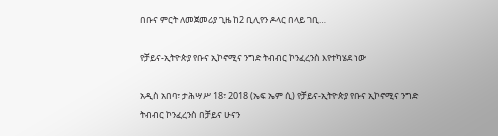በቡና ምርት ለመጀመሪያ ጊዜ ከ2 ቢሊየን ዶላር በላይ ገቢ…

የቻይና-ኢትዮጵያ የቡና ኢኮኖሚና ንግድ ትብብር ኮንፈረንስ እየተካሄደ ነው

አዲስ አበባ፣ ታሕሣሥ 18፣ 2018 (ኤፍ ኤም ሲ) የቻይና-ኢትዮጵያ የቡና ኢኮኖሚና ንግድ ትብብር ኮንፈረንስ በቻይና ሁናን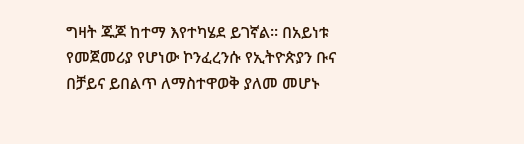ግዛት ጁጆ ከተማ እየተካሄደ ይገኛል፡፡ በአይነቱ የመጀመሪያ የሆነው ኮንፈረንሱ የኢትዮጵያን ቡና በቻይና ይበልጥ ለማስተዋወቅ ያለመ መሆኑ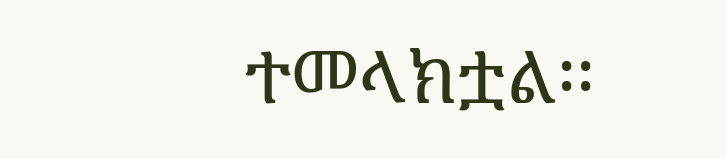ተመላክቷል፡፡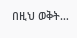በዚህ ወቅት…